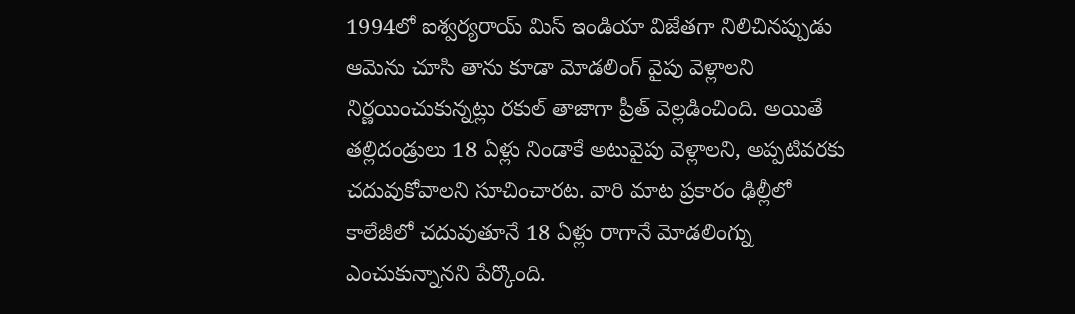1994లో ఐశ్వర్యరాయ్ మిస్ ఇండియా విజేతగా నిలిచినప్పుడు ఆమెను చూసి తాను కూడా మోడలింగ్ వైపు వెళ్లాలని నిర్ణయించుకున్నట్లు రకుల్ తాజాగా ప్రీత్ వెల్లడించింది. అయితే తల్లిదండ్రులు 18 ఏళ్లు నిండాకే అటువైపు వెళ్లాలని, అప్పటివరకు చదువుకోవాలని సూచించారట. వారి మాట ప్రకారం ఢిల్లీలో కాలేజీలో చదువుతూనే 18 ఏళ్లు రాగానే మోడలింగ్ను ఎంచుకున్నానని పేర్కొంది.